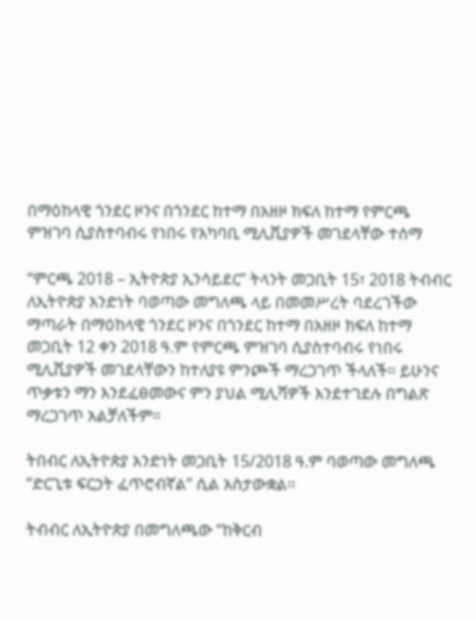በማዕከላዊ ጎንደር ዞንና በጎንደር ከተማ በአዘዞ ክፍለ ከተማ የምርጫ ምዝገባ ሲያስተባብሩ የነበሩ የአካባቢ ሚሊሺያዎች መገደላቸው ተሰማ

“ምርጫ 2018 – ኢትዮጵያ ኢንሳይደር” ትላንት መጋቢት 15፣ 2018 ትብብር ለኢትዮጵያ አንድነት ባወጣው መግለጫ ላይ በመመሥረት ባደረገችው ማጣራት በማዕከላዊ ጎንደር ዞንና በጎንደር ከተማ በአዘዞ ክፍለ ከተማ መጋቢት 12 ቀን 2018 ዓ.ም የምርጫ ምዝገባ ሲያስተባብሩ የነበሩ ሚሊሺያዎች መገደላቸውን ከተለያዩ ምንጮች ማረጋገጥ ችላለች። ይሁንና ጥቃቱን ማን እንደፈፀመውና ምን ያህል ሚሊሻዎች እንደተገደሉ በግልጽ ማረጋገጥ አልቻለችም።

ትበብር ለኢትዮጵያ አንድነት መጋቢት 15/2018 ዓ.ም ባወጣው መግለጫ “ድርጊቱ ፍርኃት ፈጥሮብኛል” ሲል አስታውቋል።

ትብብር ለኢትዮጵያ በመግለጫው “ከቅርብ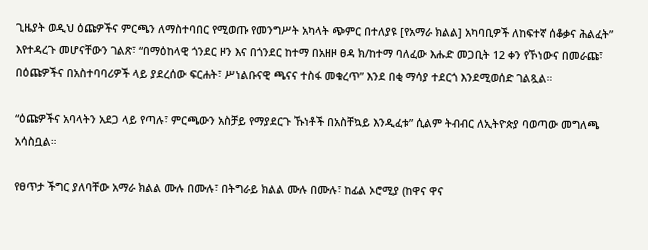ጊዜያት ወዲህ ዕጩዎችና ምርጫን ለማስተባበር የሚወጡ የመንግሥት አካላት ጭምር በተለያዩ [የአማራ ክልል] አካባቢዎች ለከፍተኛ ሰቆቃና ሕልፈት” እየተዳረጉ መሆናቸውን ገልጽ፣ “በማዕከላዊ ጎንደር ዞን እና በጎንደር ከተማ በአዘዞ ፀዳ ክ/ከተማ ባለፈው እሑድ መጋቢት 12 ቀን የኾነውና በመራጩ፣ በዕጩዎችና በአስተባባሪዎች ላይ ያደረሰው ፍርሐት፣ ሥነልቡናዊ ጫናና ተስፋ መቁረጥ” እንደ በቂ ማሳያ ተደርጎ እንደሚወሰድ ገልጿል።

“ዕጩዎችና አባላትን አደጋ ላይ የጣሉ፣ ምርጫውን አስቻይ የማያደርጉ ኹነቶች በአስቸኳይ እንዲፈቱ” ሲልም ትብብር ለኢትዮጵያ ባወጣው መግለጫ አሳስቧል።

የፀጥታ ችግር ያለባቸው አማራ ክልል ሙሉ በሙሉ፣ በትግራይ ክልል ሙሉ በሙሉ፣ ከፊል ኦሮሚያ (ከዋና ዋና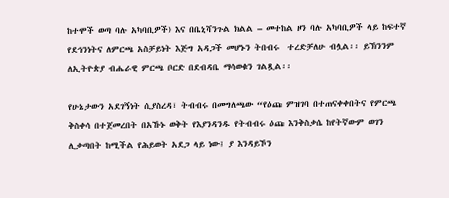ከተሞች ወጣ ባሉ አካባቢዎች) እና በቤኒሻንጉል ክልል – መተከል ዞን ባሉ አካባቢዎች ላይ ከፍተኛ የደኅንነትና ለምርጫ አስቻይነት እጅግ አዳጋች መሆኑን ትበብሩ  ተረድቻለሁ ብሏል፡፡ ይኽንንም ለኢትዮጵያ ብሔራዊ ምርጫ ቦርድ በደብዳቤ ማሳወቁን ገልጿል፡፡

የሁኔታውን አደገኝነት ሲያስረዳ፣ ትብብሩ በመግለጫው “የዕጩ ምዝገባ በተጠናቀቀበትና የምርጫ ቅስቀሳ በተጀመረበት በአኹኑ ወቅት የእያንዳንዱ የትብብሩ ዕጩ እንቅስቃሴ ከየትኛውም ወገን ሊቃጣበት ከሚችል የሕይወት አደጋ ላይ ነው፤ ያ እንዳይኾን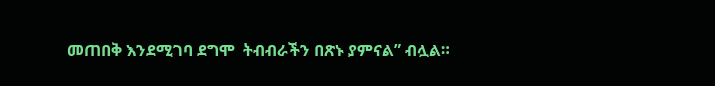መጠበቅ እንደሚገባ ደግሞ  ትብብራችን በጽኑ ያምናል” ብሏል።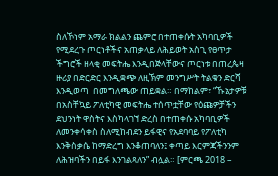ስለኾነም አማራ ክልልን ጨምሮ በተጠቀሱት አካባቢዎች የሚደረጉ ጦርነቶችና አጠቃላይ ለሕይወት አስጊ የፀጥታ ችግሮች ዘላቂ መፍትሔ እንዲበጅላቸውና ጦርነቱ በጠረጴዛ ዙሪያ በድርድር እንዲቋጭ ለዚኽም መንግሥት ትልቁን ድርሻ እንዲወጣ  በመግለጫው ጠይቋል። በማከልም፣ “ኹኔታዎቹ በአስቸኳይ ፖለቲካዊ መፍትሔ ተሰጥቷቸው የዕጩዎቻችን ደህንነት ዋስትና እስካላገኘ ድረስ በተጠቀሱ አካባቢዎች ለመንቀሳቀስ ስለሚከብደን ይፋዊና የአደባባይ የፖለቲካ እንቅስቃሴ ከማድረግ እንቆጠባለን፤ ቀጣይ እርምጃችንንም ለሕዝባችን በይፋ እንገልጻለን” ብሏል። [ምርጫ 2018 –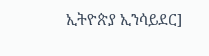ኢትዮጵያ ኢንሳይደር]